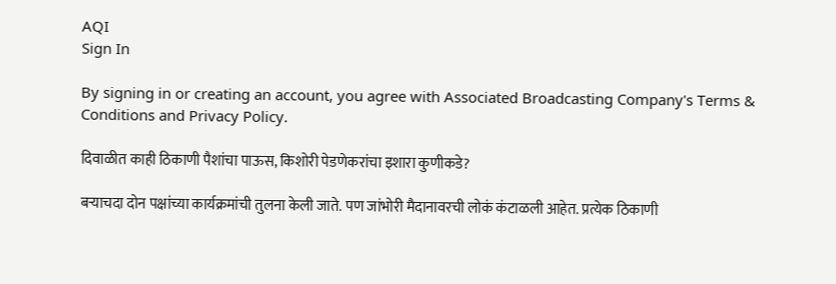AQI
Sign In

By signing in or creating an account, you agree with Associated Broadcasting Company's Terms & Conditions and Privacy Policy.

दिवाळीत काही ठिकाणी पैशांचा पाऊस, किशोरी पेडणेकरांचा इशारा कुणीकडे?

बऱ्याचदा दोन पक्षांच्या कार्यक्रमांची तुलना केली जाते. पण जांभोरी मैदानावरची लोकं कंटाळली आहेत. प्रत्येक ठिकाणी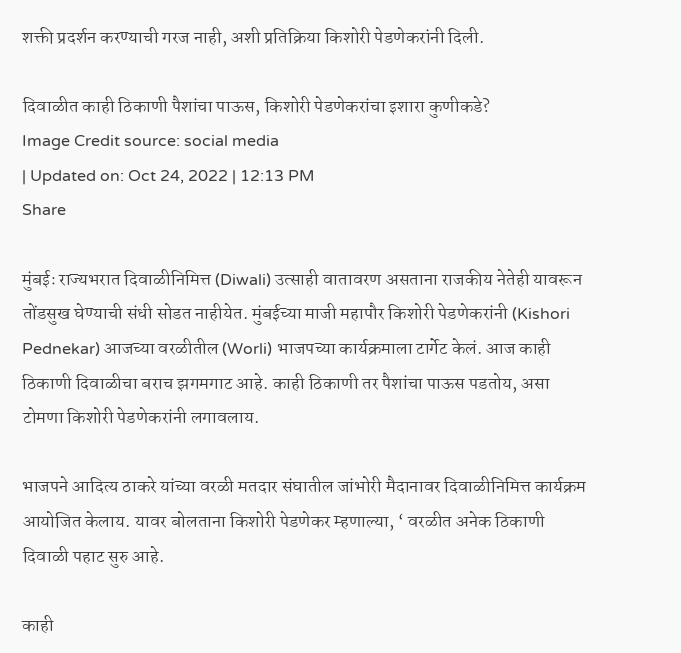शक्ती प्रदर्शन करण्याची गरज नाही, अशी प्रतिक्रिया किशोरी पेडणेकरांनी दिली.

दिवाळीत काही ठिकाणी पैशांचा पाऊस, किशोरी पेडणेकरांचा इशारा कुणीकडे?
Image Credit source: social media
| Updated on: Oct 24, 2022 | 12:13 PM
Share

मुंबईः राज्यभरात दिवाळीनिमित्त (Diwali) उत्साही वातावरण असताना राजकीय नेतेही यावरून तोंडसुख घेण्याची संधी सोडत नाहीयेत. मुंबईच्या माजी महापौर किशोरी पेडणेकरांनी (Kishori Pednekar) आजच्या वरळीतील (Worli) भाजपच्या कार्यक्रमाला टार्गेट केलं. आज काही ठिकाणी दिवाळीचा बराच झगमगाट आहे. काही ठिकाणी तर पैशांचा पाऊस पडतोय, असा टोमणा किशोरी पेडणेकरांनी लगावलाय.

भाजपने आदित्य ठाकरे यांच्या वरळी मतदार संघातील जांभोरी मैदानावर दिवाळीनिमित्त कार्यक्रम आयोजित केलाय. यावर बोलताना किशोरी पेडणेकर म्हणाल्या, ‘ वरळीत अनेक ठिकाणी दिवाळी पहाट सुरु आहे.

काही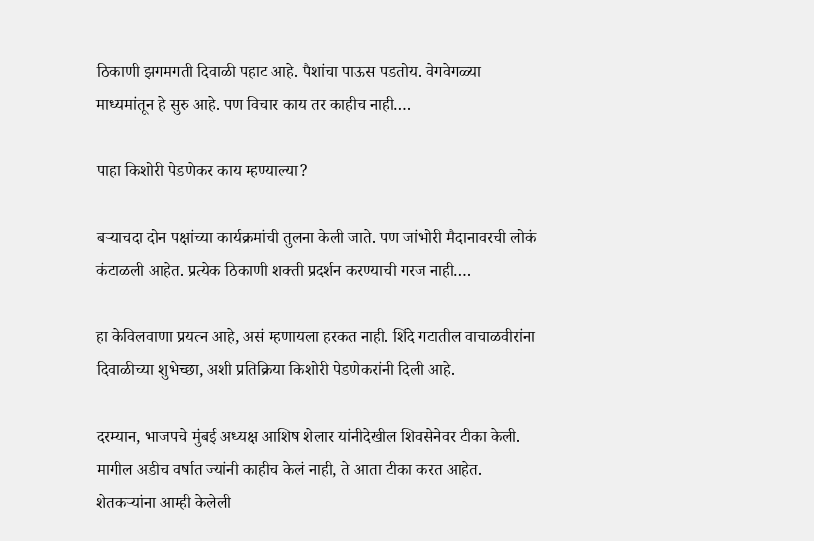ठिकाणी झगमगती दिवाळी पहाट आहे. पैशांचा पाऊस पडतोय. वेगवेगळ्या माध्यमांतून हे सुरु आहे. पण विचार काय तर काहीच नाही….

पाहा किशोरी पेडणेकर काय म्हण्याल्या?

बऱ्याचदा दोन पक्षांच्या कार्यक्रमांची तुलना केली जाते. पण जांभोरी मैदानावरची लोकं कंटाळली आहेत. प्रत्येक ठिकाणी शक्ती प्रदर्शन करण्याची गरज नाही….

हा केविलवाणा प्रयत्न आहे, असं म्हणायला हरकत नाही. शिंदे गटातील वाचाळवीरांना दिवाळीच्या शुभेच्छा, अशी प्रतिक्रिया किशोरी पेडणेकरांनी दिली आहे.

दरम्यान, भाजपचे मुंबई अध्यक्ष आशिष शेलार यांनीदेखील शिवसेनेवर टीका केली. मागील अडीच वर्षात ज्यांनी काहीच केलं नाही, ते आता टीका करत आहेत. शेतकऱ्यांना आम्ही केलेली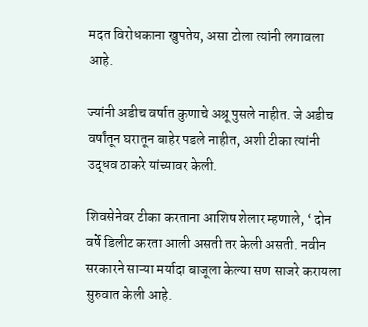मदत विरोधकाना खुपतेय, असा टोला त्यांनी लगावला आहे.

ज्यांनी अडीच वर्षात कुणाचे अश्रू पुसले नाहीत. जे अडीच वर्षांतून घरातून बाहेर पडले नाहीत, अशी टीका त्यांनी उद्धव ठाकरे यांच्यावर केली.

शिवसेनेवर टीका करताना आशिष शेलार म्हणाले, ‘ दोन वर्षे डिलीट करता आली असती तर केली असती. नवीन सरकारने साऱ्या मर्यादा बाजूला केल्या सण साजरे करायला सुरुवात केली आहे.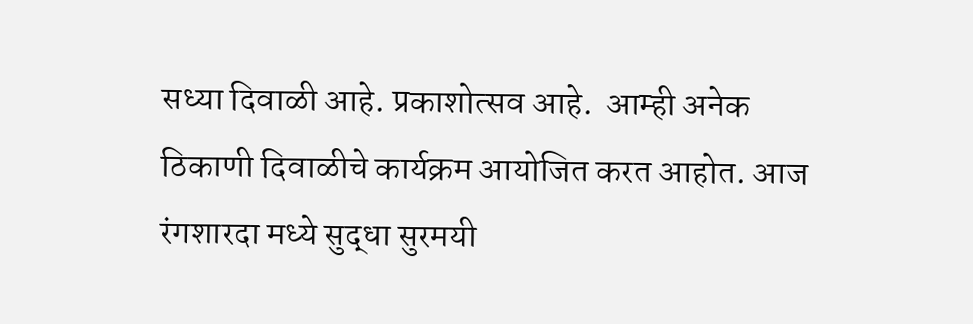सध्या दिवाळी आहे. प्रकाशोत्सव आहे.  आम्ही अनेक ठिकाणी दिवाळीचे कार्यक्रम आयोजित करत आहोत. आज रंगशारदा मध्ये सुद्धा सुरमयी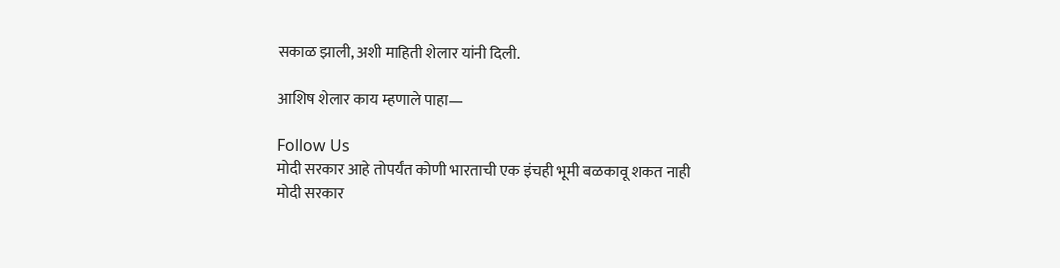सकाळ झाली, अशी माहिती शेलार यांनी दिली.

आशिष शेलार काय म्हणाले पाहा—

Follow Us
मोदी सरकार आहे तोपर्यंत कोणी भारताची एक इंचही भूमी बळकावू शकत नाही
मोदी सरकार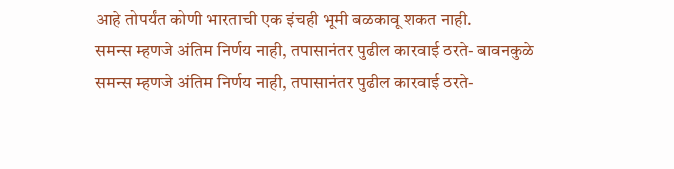आहे तोपर्यंत कोणी भारताची एक इंचही भूमी बळकावू शकत नाही.
समन्स म्हणजे अंतिम निर्णय नाही, तपासानंतर पुढील कारवाई ठरते- बावनकुळे
समन्स म्हणजे अंतिम निर्णय नाही, तपासानंतर पुढील कारवाई ठरते-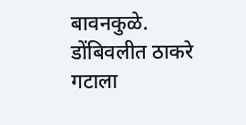बावनकुळे.
डोंबिवलीत ठाकरे गटाला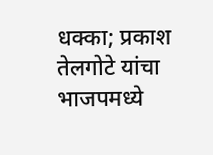धक्का; प्रकाश तेलगोटे यांचा भाजपमध्ये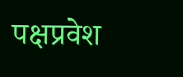पक्षप्रवेश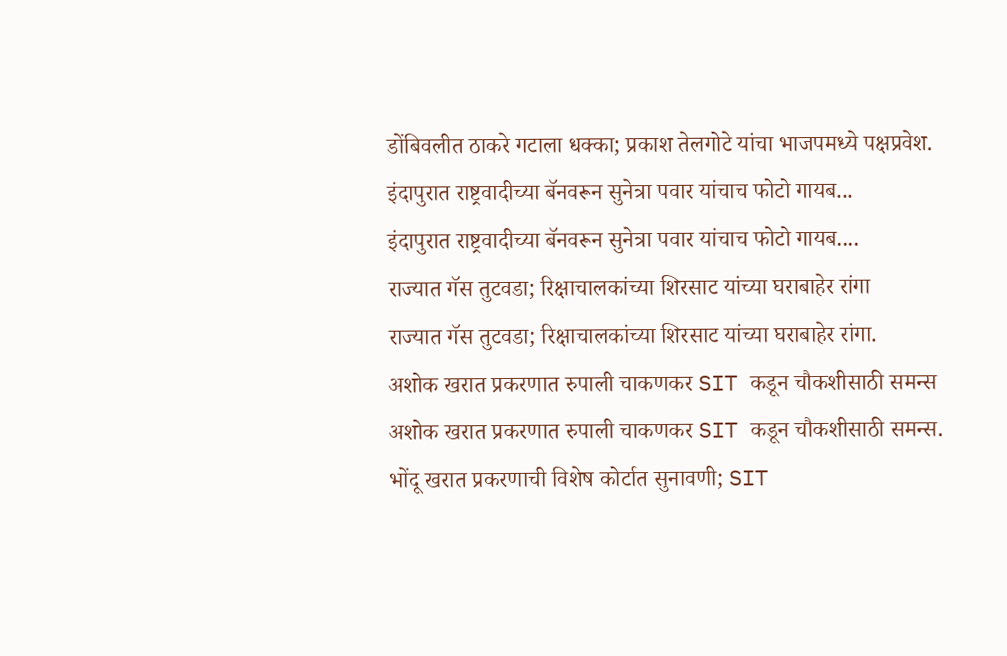डोंबिवलीत ठाकरे गटाला धक्का; प्रकाश तेलगोटे यांचा भाजपमध्ये पक्षप्रवेश.
इंदापुरात राष्ट्रवादीच्या बॅनवरून सुनेत्रा पवार यांचाच फोटो गायब...
इंदापुरात राष्ट्रवादीच्या बॅनवरून सुनेत्रा पवार यांचाच फोटो गायब....
राज्यात गॅस तुटवडा; रिक्षाचालकांच्या शिरसाट यांच्या घराबाहेर रांगा
राज्यात गॅस तुटवडा; रिक्षाचालकांच्या शिरसाट यांच्या घराबाहेर रांगा.
अशोक खरात प्रकरणात रुपाली चाकणकर SIT कडून चौकशीसाठी समन्स
अशोक खरात प्रकरणात रुपाली चाकणकर SIT कडून चौकशीसाठी समन्स.
भोंदू खरात प्रकरणाची विशेष कोर्टात सुनावणी; SIT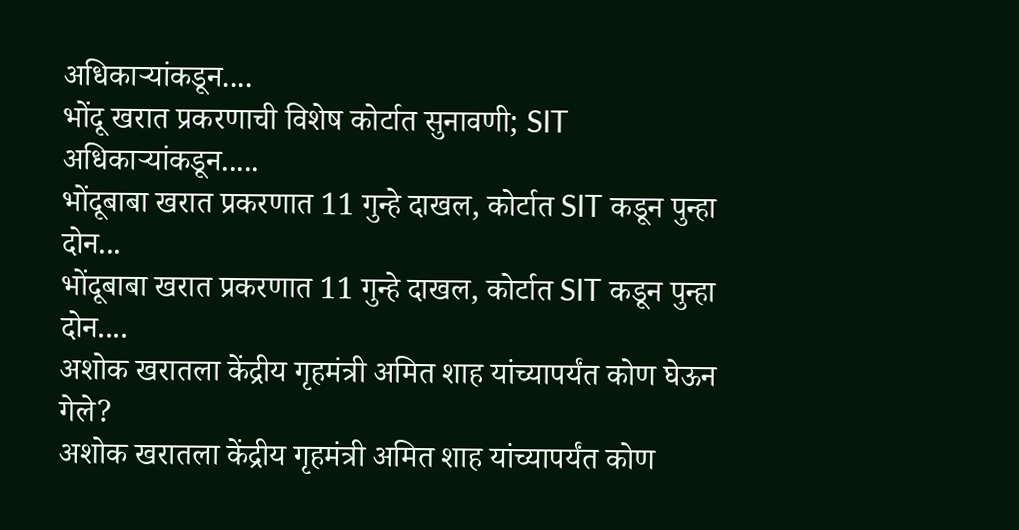अधिकाऱ्यांकडून....
भोंदू खरात प्रकरणाची विशेष कोर्टात सुनावणी; SIT अधिकाऱ्यांकडून.....
भोंदूबाबा खरात प्रकरणात 11 गुन्हे दाखल, कोर्टात SIT कडून पुन्हा दोन...
भोंदूबाबा खरात प्रकरणात 11 गुन्हे दाखल, कोर्टात SIT कडून पुन्हा दोन....
अशोक खरातला केंद्रीय गृहमंत्री अमित शाह यांच्यापर्यंत कोण घेऊन गेले?
अशोक खरातला केंद्रीय गृहमंत्री अमित शाह यांच्यापर्यंत कोण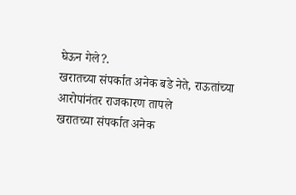घेऊन गेले?.
खरातच्या संपर्कात अनेक बडे नेते, राऊतांच्या आरोपांनंतर राजकारण तापले
खरातच्या संपर्कात अनेक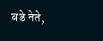बडे नेते,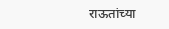राऊतांच्या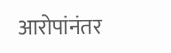आरोपांनंतर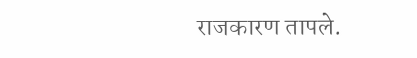राजकारण तापले.